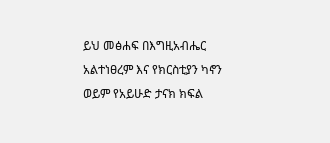ይህ መፅሐፍ በእግዚአብሔር አልተነፀረም እና የክርስቲያን ካኖን ወይም የአይሁድ ታናክ ክፍል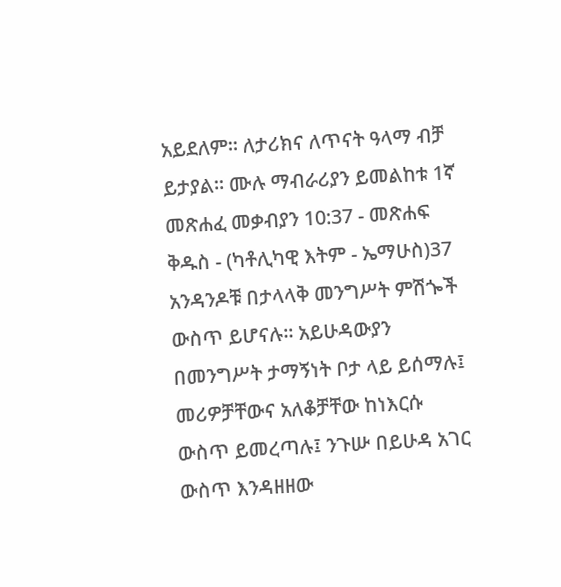አይደለም። ለታሪክና ለጥናት ዓላማ ብቻ ይታያል። ሙሉ ማብራሪያን ይመልከቱ 1ኛ መጽሐፈ መቃብያን 10:37 - መጽሐፍ ቅዱስ - (ካቶሊካዊ እትም - ኤማሁስ)37 አንዳንዶቹ በታላላቅ መንግሥት ምሽጐች ውስጥ ይሆናሉ። አይሁዳውያን በመንግሥት ታማኝነት ቦታ ላይ ይሰማሉ፤ መሪዎቻቸውና አለቆቻቸው ከነእርሱ ውስጥ ይመረጣሉ፤ ንጉሡ በይሁዳ አገር ውስጥ እንዳዘዘው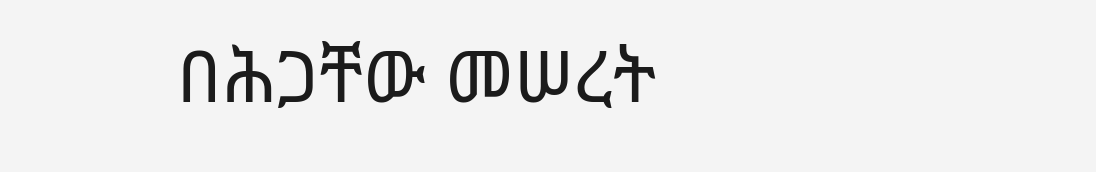በሕጋቸው መሠረት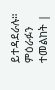ይተዳደራሉ። ምዕራፉን ተመልከት |